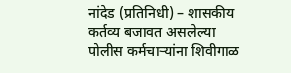नांदेड (प्रतिनिधी) – शासकीय कर्तव्य बजावत असलेल्या पोलीस कर्मचाऱ्यांना शिवीगाळ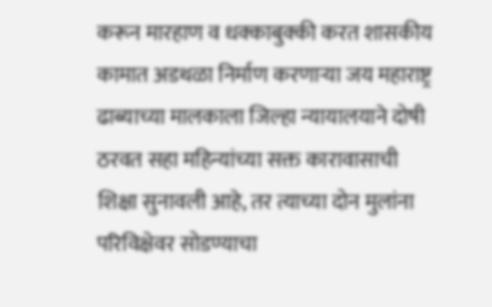करून मारहाण व धक्काबुक्की करत शासकीय कामात अडथळा निर्माण करणाऱ्या जय महाराष्ट्र ढाब्याच्या मालकाला जिल्हा न्यायालयाने दोषी ठरवत सहा महिन्यांच्या सक्त कारावासाची शिक्षा सुनावली आहे, तर त्याच्या दोन मुलांना परिविक्षेवर सोडण्याचा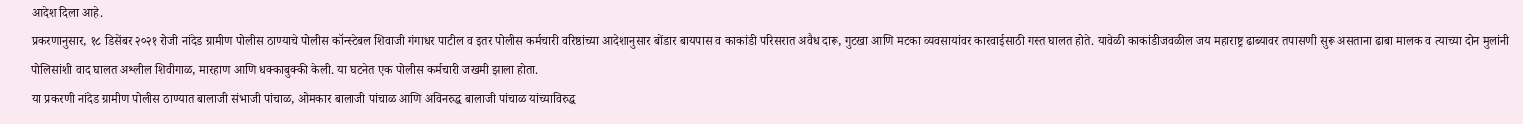आदेश दिला आहे.
प्रकरणानुसार, १८ डिसेंबर २०२१ रोजी नांदेड ग्रामीण पोलीस ठाण्याचे पोलीस कॉन्स्टेबल शिवाजी गंगाधर पाटील व इतर पोलीस कर्मचारी वरिष्ठांच्या आदेशानुसार बोंडार बायपास व काकांडी परिसरात अवैध दारू, गुटखा आणि मटका व्यवसायांवर कारवाईसाठी गस्त घालत होते. यावेळी काकांडीजवळील जय महाराष्ट्र ढाब्यावर तपासणी सुरू असताना ढाबा मालक व त्याच्या दोन मुलांनी पोलिसांशी वाद घालत अश्लील शिवीगाळ, मारहाण आणि धक्काबुक्की केली. या घटनेत एक पोलीस कर्मचारी जखमी झाला होता.
या प्रकरणी नांदेड ग्रामीण पोलीस ठाण्यात बालाजी संभाजी पांचाळ, ओमकार बालाजी पांचाळ आणि अविनरुद्ध बालाजी पांचाळ यांच्याविरुद्ध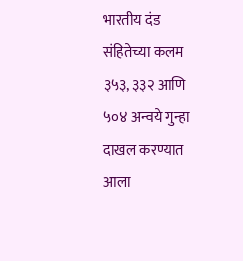भारतीय दंड संहितेच्या कलम ३५३, ३३२ आणि ५०४ अन्वये गुन्हा दाखल करण्यात आला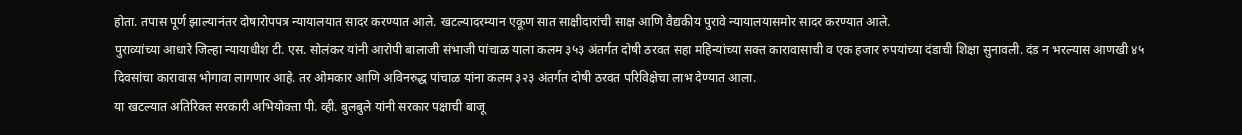होता. तपास पूर्ण झाल्यानंतर दोषारोपपत्र न्यायालयात सादर करण्यात आले. खटल्यादरम्यान एकूण सात साक्षीदारांची साक्ष आणि वैद्यकीय पुरावे न्यायालयासमोर सादर करण्यात आले.
पुराव्यांच्या आधारे जिल्हा न्यायाधीश टी. एस. सोलंकर यांनी आरोपी बालाजी संभाजी पांचाळ याला कलम ३५३ अंतर्गत दोषी ठरवत सहा महिन्यांच्या सक्त कारावासाची व एक हजार रुपयांच्या दंडाची शिक्षा सुनावली. दंड न भरल्यास आणखी ४५ दिवसांचा कारावास भोगावा लागणार आहे. तर ओमकार आणि अविनरुद्ध पांचाळ यांना कलम ३२३ अंतर्गत दोषी ठरवत परिविक्षेचा लाभ देण्यात आला.
या खटल्यात अतिरिक्त सरकारी अभियोक्ता पी. व्ही. बुलबुले यांनी सरकार पक्षाची बाजू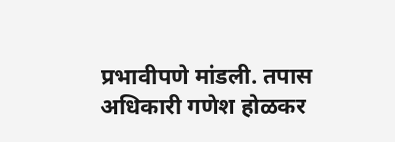प्रभावीपणे मांडली. तपास अधिकारी गणेश होळकर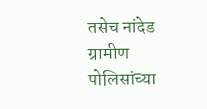तसेच नांदेड ग्रामीण पोलिसांच्या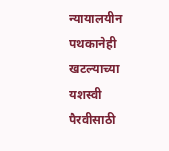न्यायालयीन पथकानेही खटल्याच्या यशस्वी पैरवीसाठी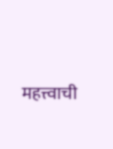महत्त्वाची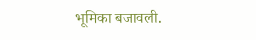भूमिका बजावली.